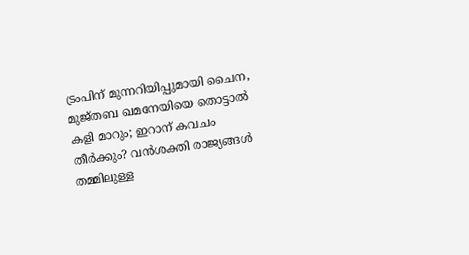ട്രംപിന് മുന്നറിയിപ്പുമായി ചൈന, മുജ്തബ ഖമനേയിയെ തൊട്ടാൽ കളി മാറും; ഇറാന് കവചം തീർക്കും? വൻശക്തി രാജ്യങ്ങൾ തമ്മിലുള്ള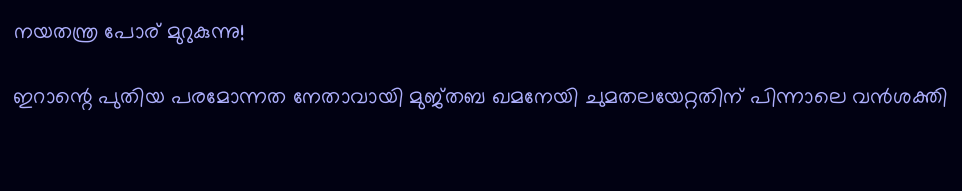നയതന്ത്ര പോര് മുറുകുന്നു!

ഇറാന്റെ പുതിയ പരമോന്നത നേതാവായി മുജ്തബ ഖമനേയി ചുമതലയേറ്റതിന് പിന്നാലെ വൻശക്തി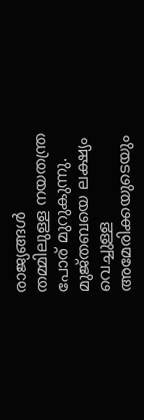രാജ്യങ്ങൾ തമ്മിലുള്ള നയതന്ത്ര പോര് മുറുകുന്നു. മുജ്തബയെ ലക്ഷ്യം വെച്ചുള്ള അമേരിക്കയുടെയും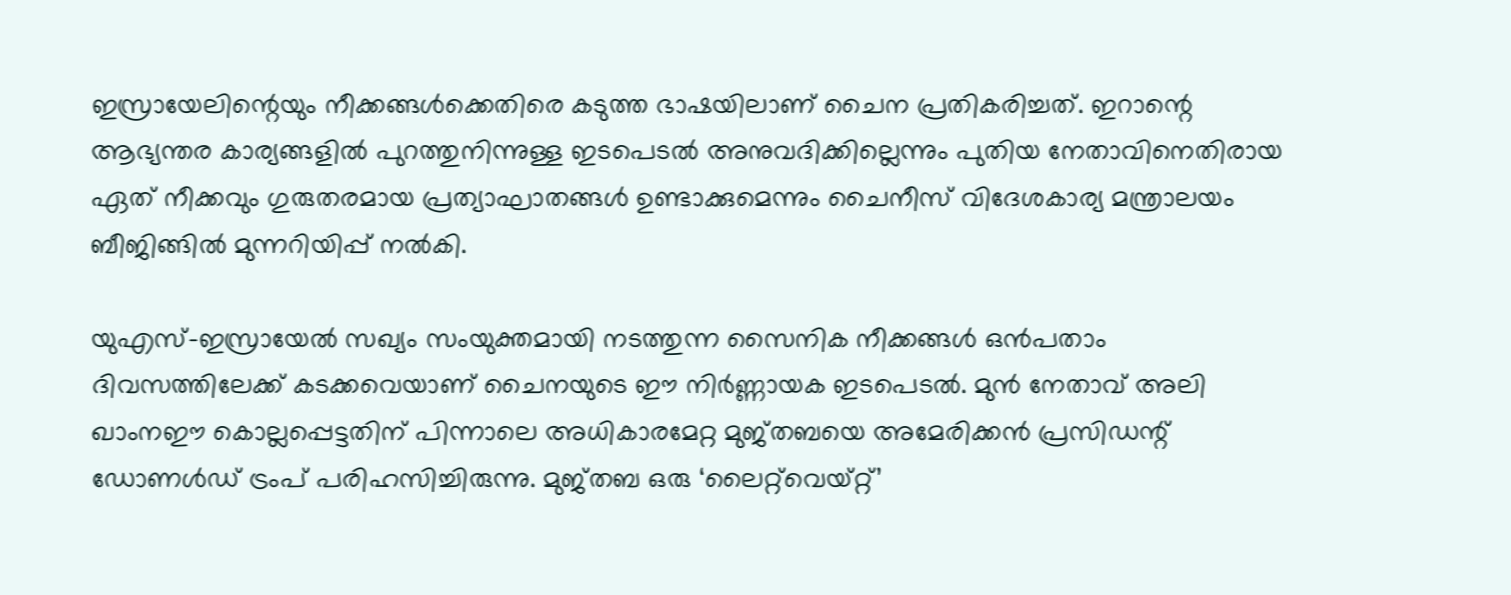ഇസ്രായേലിന്റെയും നീക്കങ്ങൾക്കെതിരെ കടുത്ത ഭാഷയിലാണ് ചൈന പ്രതികരിച്ചത്. ഇറാന്റെ ആഭ്യന്തര കാര്യങ്ങളിൽ പുറത്തുനിന്നുള്ള ഇടപെടൽ അനുവദിക്കില്ലെന്നും പുതിയ നേതാവിനെതിരായ ഏത് നീക്കവും ഗുരുതരമായ പ്രത്യാഘാതങ്ങൾ ഉണ്ടാക്കുമെന്നും ചൈനീസ് വിദേശകാര്യ മന്ത്രാലയം ബീജിങ്ങിൽ മുന്നറിയിപ്പ് നൽകി.

യുഎസ്-ഇസ്രായേൽ സഖ്യം സംയുക്തമായി നടത്തുന്ന സൈനിക നീക്കങ്ങൾ ഒൻപതാം ദിവസത്തിലേക്ക് കടക്കവെയാണ് ചൈനയുടെ ഈ നിർണ്ണായക ഇടപെടൽ. മുൻ നേതാവ് അലി ഖാംനഈ കൊല്ലപ്പെട്ടതിന് പിന്നാലെ അധികാരമേറ്റ മുജ്തബയെ അമേരിക്കൻ പ്രസിഡന്റ് ഡോണൾഡ് ട്രംപ് പരിഹസിച്ചിരുന്നു. മുജ്തബ ഒരു ‘ലൈറ്റ്‌വെയ്റ്റ്’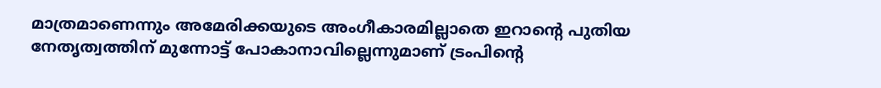മാത്രമാണെന്നും അമേരിക്കയുടെ അംഗീകാരമില്ലാതെ ഇറാന്റെ പുതിയ നേതൃത്വത്തിന് മുന്നോട്ട് പോകാനാവില്ലെന്നുമാണ് ട്രംപിന്റെ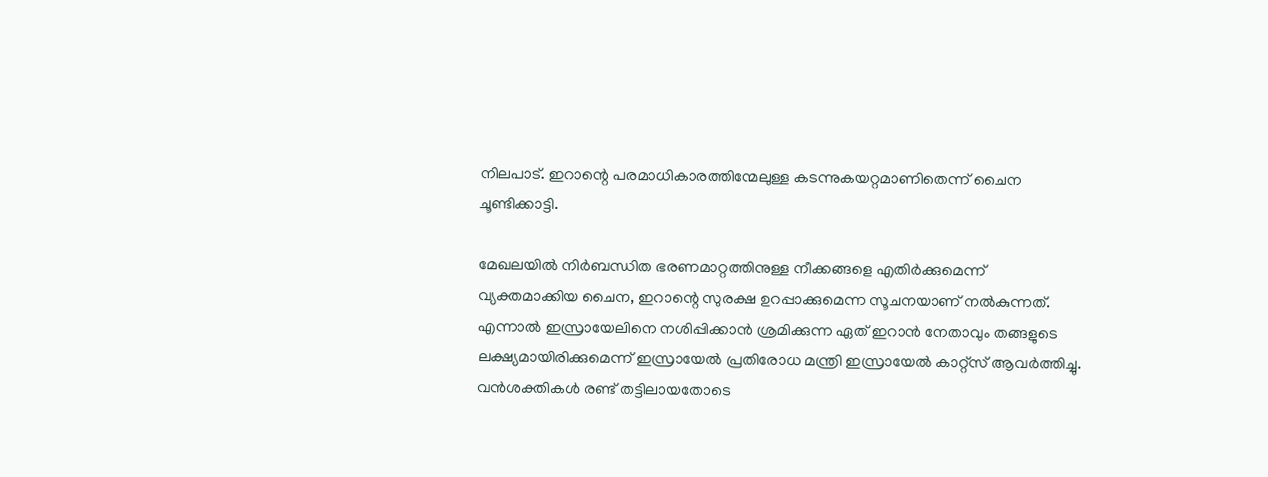നിലപാട്. ഇറാന്റെ പരമാധികാരത്തിന്മേലുള്ള കടന്നുകയറ്റമാണിതെന്ന് ചൈന ചൂണ്ടിക്കാട്ടി.

മേഖലയിൽ നിർബന്ധിത ഭരണമാറ്റത്തിനുള്ള നീക്കങ്ങളെ എതിർക്കുമെന്ന് വ്യക്തമാക്കിയ ചൈന, ഇറാന്റെ സുരക്ഷ ഉറപ്പാക്കുമെന്ന സൂചനയാണ് നൽകുന്നത്. എന്നാൽ ഇസ്രായേലിനെ നശിപ്പിക്കാൻ ശ്രമിക്കുന്ന ഏത് ഇറാൻ നേതാവും തങ്ങളുടെ ലക്ഷ്യമായിരിക്കുമെന്ന് ഇസ്രായേൽ പ്രതിരോധ മന്ത്രി ഇസ്രായേൽ കാറ്റ്സ് ആവർത്തിച്ചു. വൻശക്തികൾ രണ്ട് തട്ടിലായതോടെ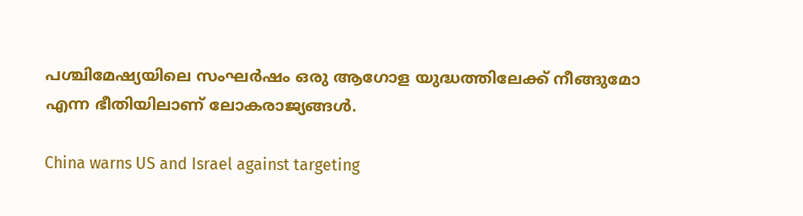പശ്ചിമേഷ്യയിലെ സംഘർഷം ഒരു ആഗോള യുദ്ധത്തിലേക്ക് നീങ്ങുമോ എന്ന ഭീതിയിലാണ് ലോകരാജ്യങ്ങൾ.

China warns US and Israel against targeting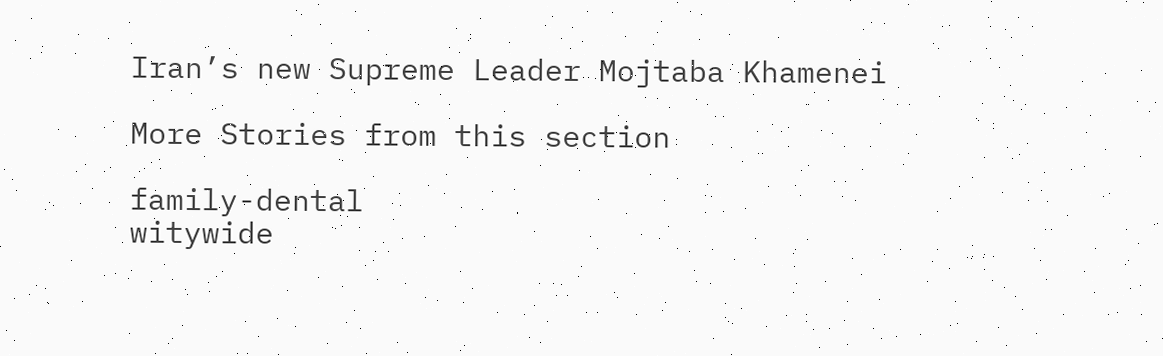Iran’s new Supreme Leader Mojtaba Khamenei

More Stories from this section

family-dental
witywide